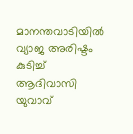മാനന്തവാടിയിൽ വ്യാജ അരിഷ്ടം കുടിച്ച് ആദിവാസി യുവാവ്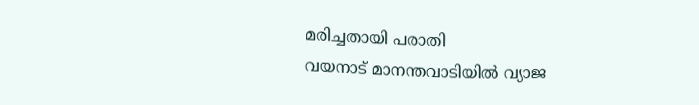മരിച്ചതായി പരാതി
വയനാട് മാനന്തവാടിയിൽ വ്യാജ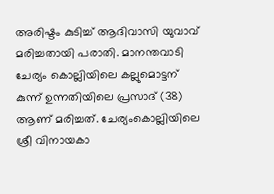അരിഷ്ടം കുടിച്ച് ആദിവാസി യുവാവ് മരിച്ചതായി പരാതി. മാനന്തവാടി ചേര്യം കൊല്ലിയിലെ കല്ലുമൊട്ടന് കുന്ന് ഉന്നതിയിലെ പ്രസാദ് (38) ആണ് മരിച്ചത്. ചേര്യംകൊല്ലിയിലെ ശ്രീ വിനായകാ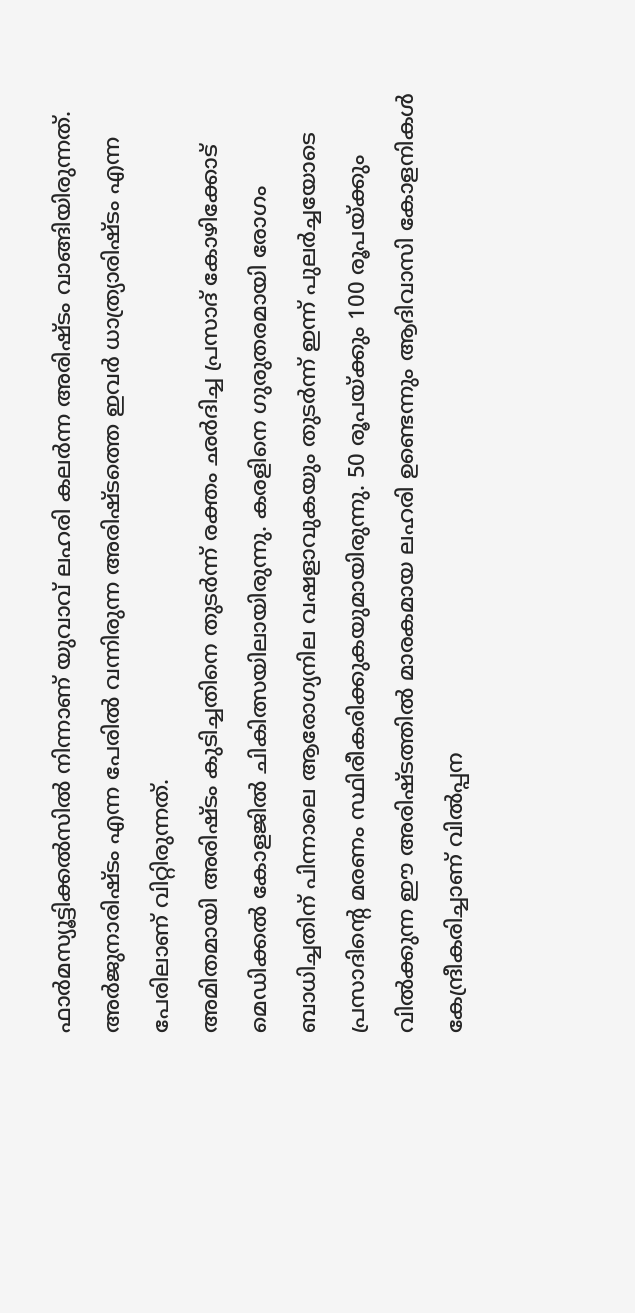ഫാർമസ്യൂട്ടിക്കൽസിൽ നിന്നാണ് യുവാവ് ലഹരി കലർന്ന അരിഷ്ടം വാങ്ങിയിരുന്നത്. അർജുനാരിഷ്ടം എന്ന പേരിൽ വന്നിരുന്ന അരിഷ്ടത്തെ ഇവർ ധാത്ര്യാരിഷ്ടം എന്ന പേരിലാണ് വിറ്റിരുന്നത്.
അമിതമായി അരിഷ്ടം കുടിച്ചതിനെ തുടർന്ന് രക്തം ഛർദിച്ച പ്രസാദ് കോഴിക്കോട് മെഡിക്കൽ കോളജിൽ ചികിത്സയിലായിരുന്നു. കരളിനെ ഗുരുതരമായി രോഗം ബാധിച്ചതിന് പിന്നാലെ ആരോഗ്യനില വഷളാവുകയും തുടർന്ന് ഇന്ന് പുലർച്ചയോടെ പ്രസാദിന്റെ മരണം സ്ഥിരീകരിക്കുകയുമായിരുന്നു. 50 രൂപയ്ക്കും 100 രൂപയ്ക്കും വിൽക്കുന്ന ഈ അരിഷ്ടത്തിൽ മാരകമായ ലഹരി ഉണ്ടെന്നും ആദിവാസി കോളനികൾ കേന്ദ്രീകരിച്ചാണ് വിൽപ്പന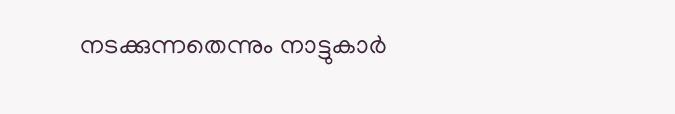നടക്കുന്നതെന്നും നാട്ടുകാർ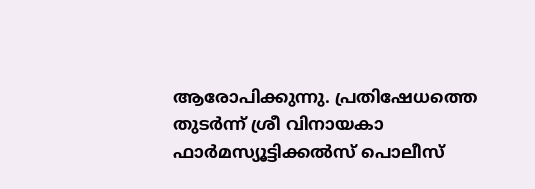ആരോപിക്കുന്നു. പ്രതിഷേധത്തെ തുടർന്ന് ശ്രീ വിനായകാ ഫാർമസ്യൂട്ടിക്കൽസ് പൊലീസ്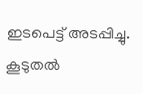ഇടപെട്ട് അടപ്പിച്ചു. കൂടുതൽ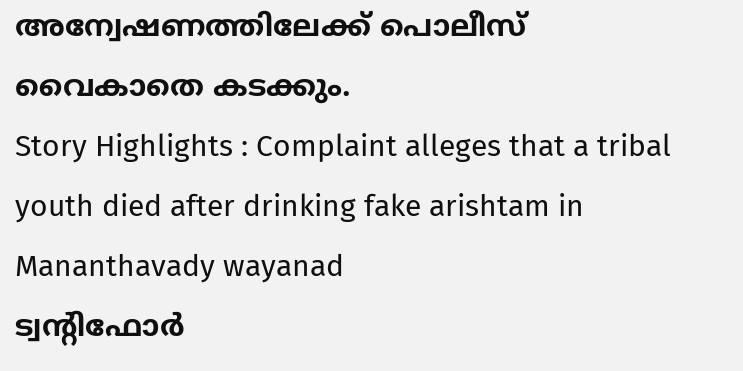അന്വേഷണത്തിലേക്ക് പൊലീസ് വൈകാതെ കടക്കും.
Story Highlights : Complaint alleges that a tribal youth died after drinking fake arishtam in Mananthavady wayanad
ട്വന്റിഫോർ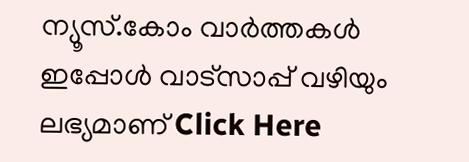ന്യൂസ്.കോം വാർത്തകൾ ഇപ്പോൾ വാട്സാപ്പ് വഴിയും ലഭ്യമാണ് Click Here